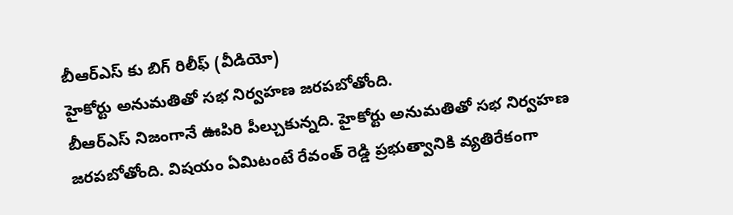బీఆర్ఎస్ కు బిగ్ రిలీఫ్ (వీడియో)
హైకోర్టు అనుమతితో సభ నిర్వహణ జరపబోతోంది.
బీఆర్ఎస్ నిజంగానే ఊపిరి పీల్చుకున్నది. హైకోర్టు అనుమతితో సభ నిర్వహణ జరపబోతోంది. విషయం ఏమిటంటే రేవంత్ రెడ్డి ప్రభుత్వానికి వ్యతిరేకంగా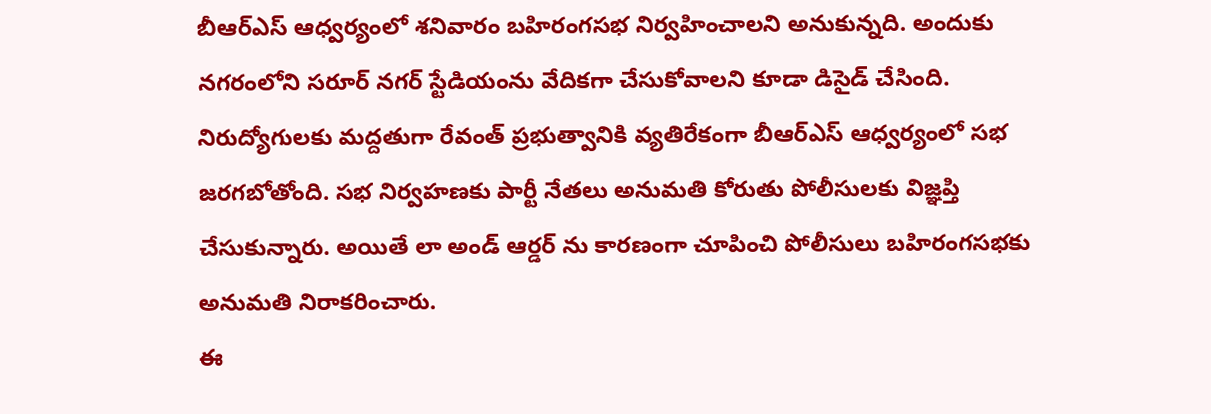బీఆర్ఎస్ ఆధ్వర్యంలో శనివారం బహిరంగసభ నిర్వహించాలని అనుకున్నది. అందుకు నగరంలోని సరూర్ నగర్ స్టేడియంను వేదికగా చేసుకోవాలని కూడా డిసైడ్ చేసింది. నిరుద్యోగులకు మద్దతుగా రేవంత్ ప్రభుత్వానికి వ్యతిరేకంగా బీఆర్ఎస్ ఆధ్వర్యంలో సభ జరగబోతోంది. సభ నిర్వహణకు పార్టీ నేతలు అనుమతి కోరుతు పోలీసులకు విజ్ఞప్తి చేసుకున్నారు. అయితే లా అండ్ ఆర్డర్ ను కారణంగా చూపించి పోలీసులు బహిరంగసభకు అనుమతి నిరాకరించారు.
ఈ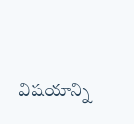విషయాన్ని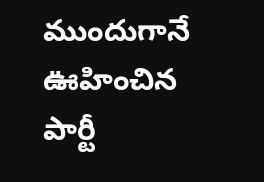ముందుగానే ఊహించిన పార్టీ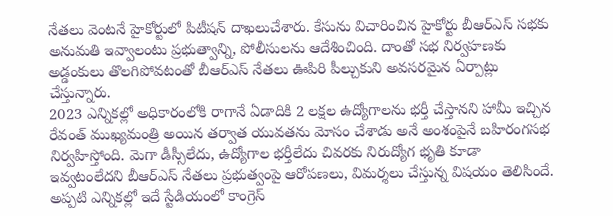నేతలు వెంటనే హైకోర్టులో పిటీషన్ దాఖలుచేశారు. కేసును విచారించిన హైకోర్టు బీఆర్ఎస్ సభకు అనుమతి ఇవ్వాలంటు ప్రభుత్వాన్ని, పోలీసులను ఆదేశించింది. దాంతో సభ నిర్వహణకు అడ్డంకులు తొలగిపోవటంతో బీఆర్ఎస్ నేతలు ఊపిరి పీల్చుకుని అవసరమైన ఏర్పాట్లు చేస్తున్నారు.
2023 ఎన్నికల్లో అధికారంలోకి రాగానే ఏడాదికి 2 లక్షల ఉద్యోగాలను భర్తీ చేస్తానని హామీ ఇచ్చిన రేవంత్ ముఖ్యమంత్రి అయిన తర్వాత యువతను మోసం చేశాడు అనే అంశంపైనే బహిరంగసభ నిర్వహిస్తోంది. మెగా డీస్సీలేదు, ఉద్యోగాల భర్తీలేదు చివరకు నిరుద్యోగ భృతి కూడా ఇవ్వటంలేదని బీఆర్ఎస్ నేతలు ప్రభుత్వంపై ఆరోపణలు, విమర్శలు చేస్తున్న విషయం తెలిసిందే. అప్పటి ఎన్నికల్లో ఇదే స్టేడియంలో కాంగ్రెస్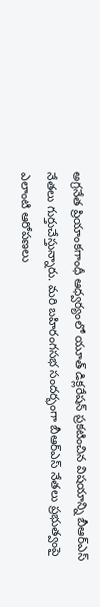అగ్రనేత ప్రియాంకగాంధీ ఆధ్వర్యంలో యూత్ డిక్లరేషన్ ప్రకటించిన విషయాన్ని బీఆర్ఎస్ నేతలు గుర్తుచేస్తున్నారు. మరి బహిరంగసభ సందర్భంగా బీఆర్ఎస్ నేతలు ప్రభుత్వంపై ఎలాంటి ఆరోపణలు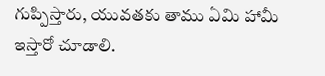గుప్పిస్తారు, యువతకు తాము ఏమి హామీ ఇస్తారో చూడాలి.